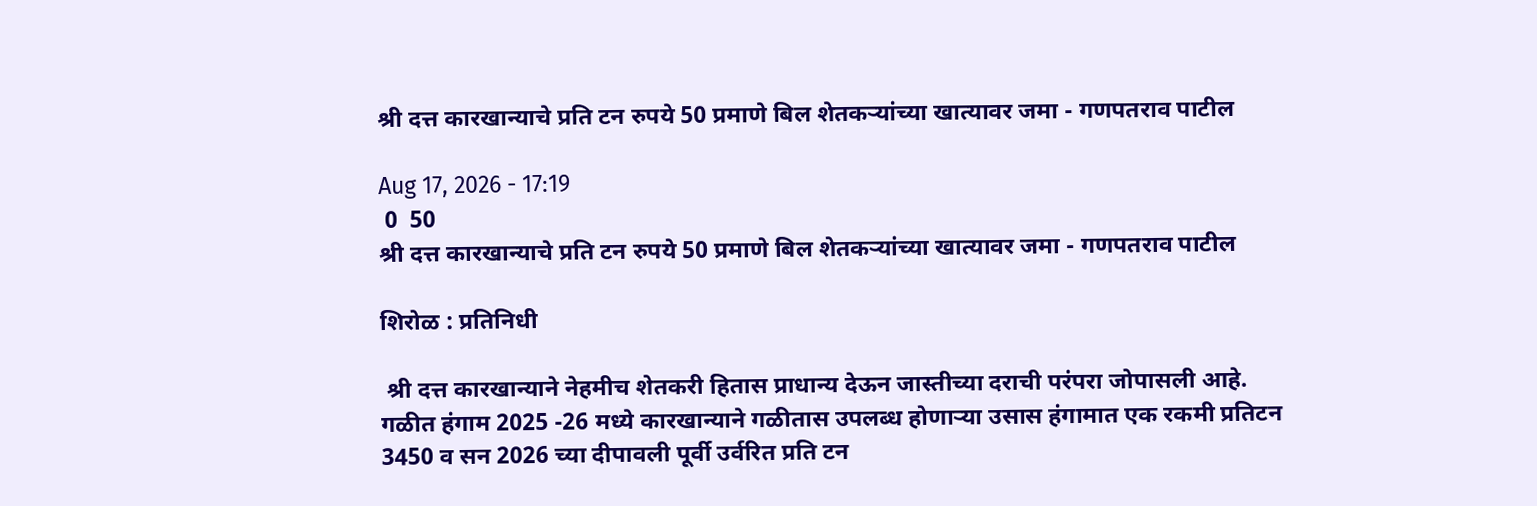श्री दत्त कारखान्याचे प्रति टन रुपये 50 प्रमाणे बिल शेतकऱ्यांच्या खात्यावर जमा - गणपतराव पाटील

Aug 17, 2026 - 17:19
 0  50
श्री दत्त कारखान्याचे प्रति टन रुपये 50 प्रमाणे बिल शेतकऱ्यांच्या खात्यावर जमा - गणपतराव पाटील

शिरोळ : प्रतिनिधी

 श्री दत्त कारखान्याने नेहमीच शेतकरी हितास प्राधान्य देऊन जास्तीच्या दराची परंपरा जोपासली आहे. गळीत हंगाम 2025 -26 मध्ये कारखान्याने गळीतास उपलब्ध होणाऱ्या उसास हंगामात एक रकमी प्रतिटन 3450 व सन 2026 च्या दीपावली पूर्वी उर्वरित प्रति टन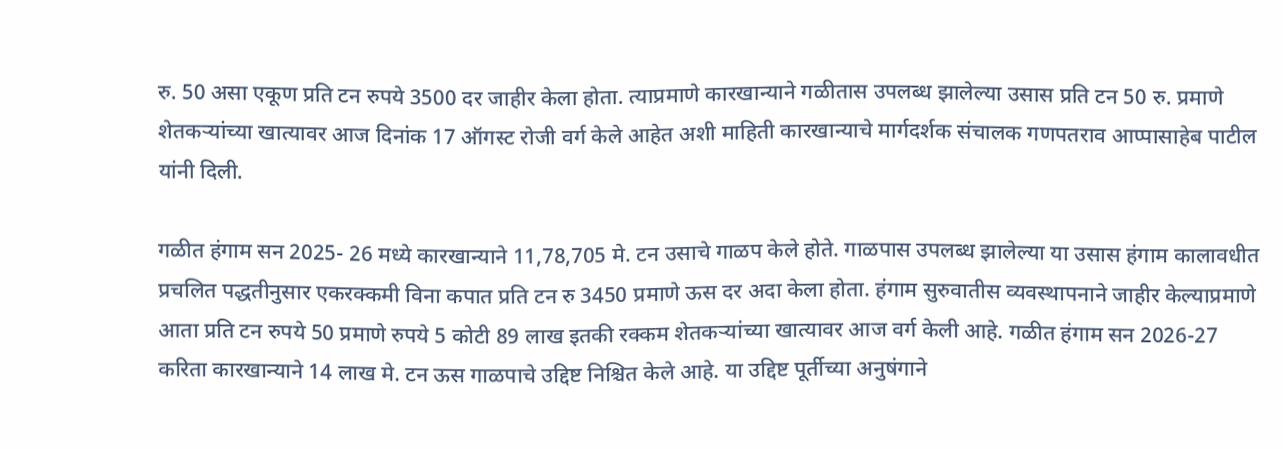रु. 50 असा एकूण प्रति टन रुपये 3500 दर जाहीर केला होता. त्याप्रमाणे कारखान्याने गळीतास उपलब्ध झालेल्या उसास प्रति टन 50 रु. प्रमाणे शेतकऱ्यांच्या खात्यावर आज दिनांक 17 ऑगस्ट रोजी वर्ग केले आहेत अशी माहिती कारखान्याचे मार्गदर्शक संचालक गणपतराव आप्पासाहेब पाटील यांनी दिली.

गळीत हंगाम सन 2025- 26 मध्ये कारखान्याने 11,78,705 मे. टन उसाचे गाळप केले होते. गाळपास उपलब्ध झालेल्या या उसास हंगाम कालावधीत प्रचलित पद्धतीनुसार एकरक्कमी विना कपात प्रति टन रु 3450 प्रमाणे ऊस दर अदा केला होता. हंगाम सुरुवातीस व्यवस्थापनाने जाहीर केल्याप्रमाणे आता प्रति टन रुपये 50 प्रमाणे रुपये 5 कोटी 89 लाख इतकी रक्कम शेतकऱ्यांच्या खात्यावर आज वर्ग केली आहे. गळीत हंगाम सन 2026-27 करिता कारखान्याने 14 लाख मे. टन ऊस गाळपाचे उद्दिष्ट निश्चित केले आहे. या उद्दिष्ट पूर्तीच्या अनुषंगाने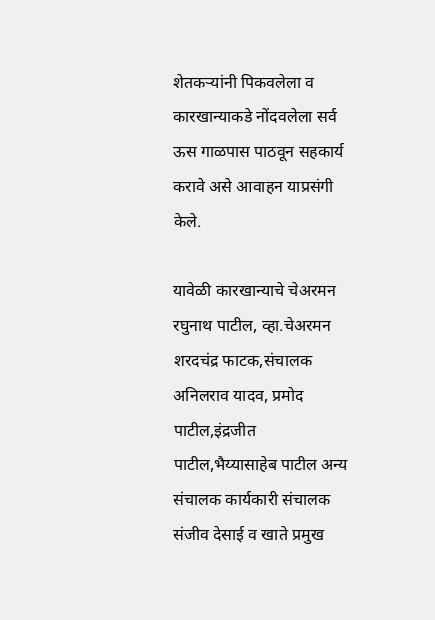शेतकऱ्यांनी पिकवलेला व कारखान्याकडे नोंदवलेला सर्व ऊस गाळपास पाठवून सहकार्य करावे असे आवाहन याप्रसंगी केले.

यावेळी कारखान्याचे चेअरमन रघुनाथ पाटील, व्हा.चेअरमन शरदचंद्र फाटक,संचालक अनिलराव यादव, प्रमोद पाटील,इंद्रजीत पाटील,भैय्यासाहेब पाटील अन्य संचालक कार्यकारी संचालक संजीव देसाई व खाते प्रमुख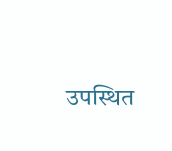उपस्थित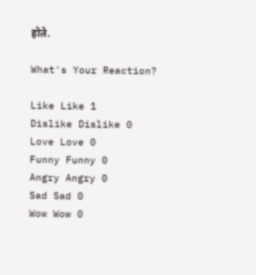होते.

What's Your Reaction?

Like Like 1
Dislike Dislike 0
Love Love 0
Funny Funny 0
Angry Angry 0
Sad Sad 0
Wow Wow 0